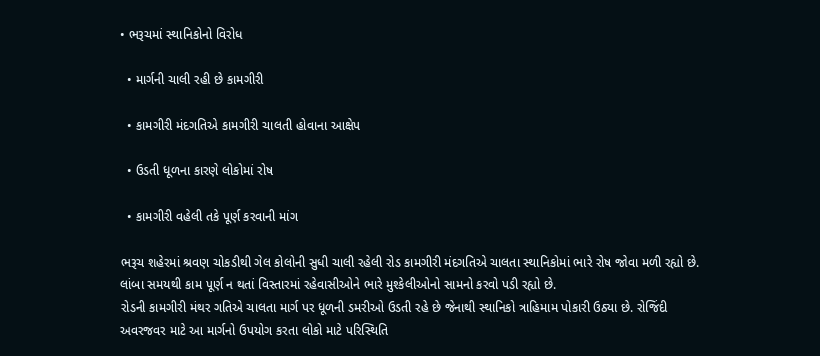• ભરૂચમાં સ્થાનિકોનો વિરોધ

  • માર્ગની ચાલી રહી છે કામગીરી

  • કામગીરી મંદગતિએ કામગીરી ચાલતી હોવાના આક્ષેપ

  • ઉડતી ધૂળના કારણે લોકોમાં રોષ

  • કામગીરી વહેલી તકે પૂર્ણ કરવાની માંગ

ભરૂચ શહેરમાં શ્રવણ ચોકડીથી ગેલ કોલોની સુધી ચાલી રહેલી રોડ કામગીરી મંદગતિએ ચાલતા સ્થાનિકોમાં ભારે રોષ જોવા મળી રહ્યો છે. લાંબા સમયથી કામ પૂર્ણ ન થતાં વિસ્તારમાં રહેવાસીઓને ભારે મુશ્કેલીઓનો સામનો કરવો પડી રહ્યો છે.
રોડની કામગીરી મંથર ગતિએ ચાલતા માર્ગ પર ધૂળની ડમરીઓ ઉડતી રહે છે જેનાથી સ્થાનિકો ત્રાહિમામ પોકારી ઉઠ્યા છે. રોજિંદી અવરજવર માટે આ માર્ગનો ઉપયોગ કરતા લોકો માટે પરિસ્થિતિ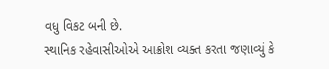વધુ વિકટ બની છે.
સ્થાનિક રહેવાસીઓએ આક્રોશ વ્યક્ત કરતા જણાવ્યું કે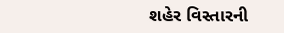શહેર વિસ્તારની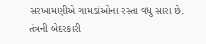સરખામણીએ ગામડાંઓના રસ્તા વધુ સારા છે. તંત્રની બેદરકારી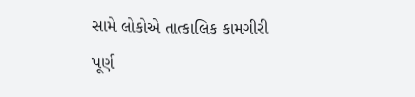સામે લોકોએ તાત્કાલિક કામગીરી પૂર્ણ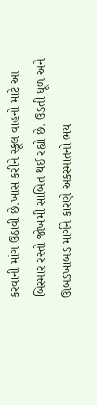કરવાની માંગ ઉઠાવી છે.ખાસ કરીને સ્કૂલ વાહનો માટે આ બિસ્માર રસ્તો જોખમી સાબિત થઈ રહ્યો છે. ઉડતી ધૂળ અને ઊબડખાબડ માર્ગને કારણે અકસ્માતનો ભય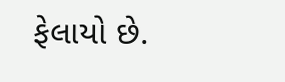ફેલાયો છે.